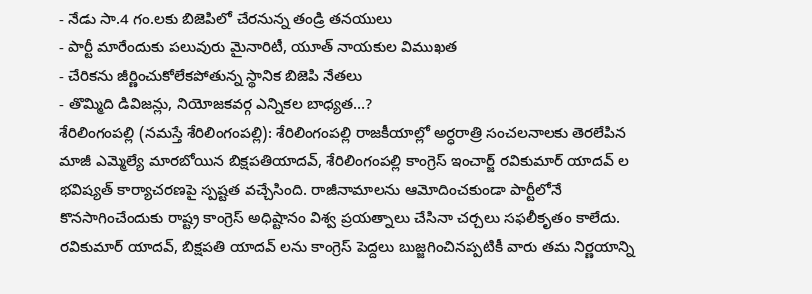- నేడు సా.4 గం.లకు బిజెపిలో చేరనున్న తండ్రి తనయులు
- పార్టీ మారేందుకు పలువురు మైనారిటీ, యూత్ నాయకుల విముఖత
- చేరికను జీర్ణించుకోలేకపోతున్న స్థానిక బిజెపి నేతలు
- తొమ్మిది డివిజన్లు, నియోజకవర్గ ఎన్నికల బాధ్యత…?
శేరిలింగంపల్లి (నమస్తే శేరిలింగంపల్లి): శేరిలింగంపల్లి రాజకీయాల్లో అర్ధరాత్రి సంచలనాలకు తెరలేపిన మాజీ ఎమ్మెల్యే మారబోయిన బిక్షపతియాదవ్, శేరిలింగంపల్లి కాంగ్రెస్ ఇంచార్జ్ రవికుమార్ యాదవ్ ల భవిష్యత్ కార్యాచరణపై స్పష్టత వచ్చేసింది. రాజీనామాలను ఆమోదించకుండా పార్టీలోనే కొనసాగించేందుకు రాష్ట్ర కాంగ్రెస్ అధిష్టానం విశ్వ ప్రయత్నాలు చేసినా చర్చలు సఫలీకృతం కాలేదు. రవికుమార్ యాదవ్, బిక్షపతి యాదవ్ లను కాంగ్రెస్ పెద్దలు బుజ్జగించినప్పటికీ వారు తమ నిర్ణయాన్ని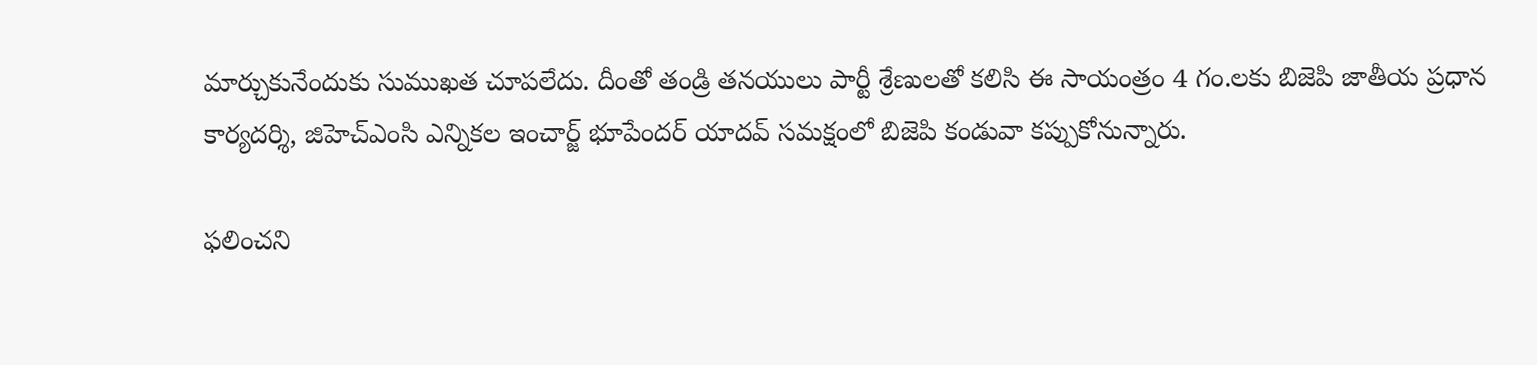మార్చుకునేందుకు సుముఖత చూపలేదు. దీంతో తండ్రి తనయులు పార్టీ శ్రేణులతో కలిసి ఈ సాయంత్రం 4 గం.లకు బిజెపి జాతీయ ప్రధాన కార్యదర్శి, జిహెచ్ఎంసి ఎన్నికల ఇంచార్జ్ భూపేందర్ యాదవ్ సమక్షంలో బిజెపి కండువా కప్పుకోనున్నారు.

ఫలించని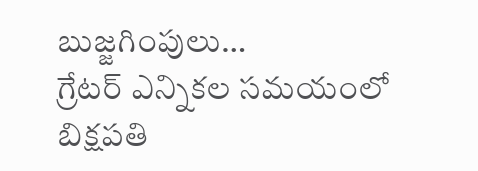బుజ్జగింపులు…
గ్రేటర్ ఎన్నికల సమయంలో బిక్షపతి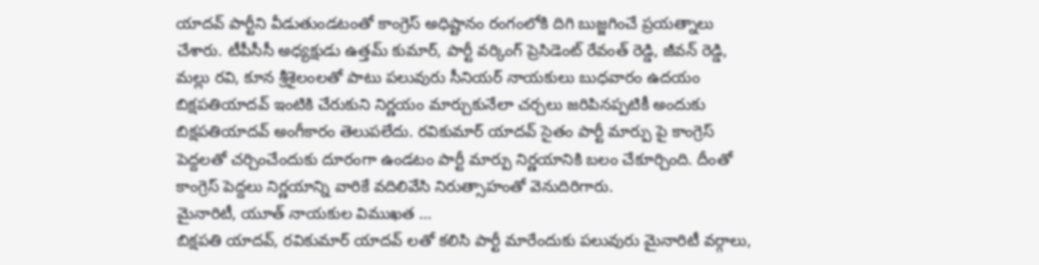యాదవ్ పార్టీని వీడుతుండటంతో కాంగ్రెస్ అధిష్టానం రంగంలోకి దిగి బుజ్జగించే ప్రయత్నాలు చేశారు. టీపీసీసీ అధ్యక్షుడు ఉత్తమ్ కుమార్, పార్టీ వర్కింగ్ ప్రెసిడెంట్ రేవంత్ రెడ్డి, జీవన్ రెడ్డి, మల్లు రవి, కూన శ్రీశైలంలతో పాటు పలువురు సీనియర్ నాయకులు బుధవారం ఉదయం బిక్షపతియాదవ్ ఇంటికి చేరుకుని నిర్ణయం మార్చుకునేలా చర్చలు జరిపినప్పటికీ అందుకు బిక్షపతియాదవ్ అంగీకారం తెలుపలేదు. రవికుమార్ యాదవ్ సైతం పార్టీ మార్పు పై కాంగ్రెస్ పెద్దలతో చర్చించేందుకు దూరంగా ఉండటం పార్టీ మార్పు నిర్ణయానికి బలం చేకూర్చింది. దీంతో కాంగ్రెస్ పెద్దలు నిర్ణయాన్ని వారికే వదిలివేసి నిరుత్సాహంతో వెనుదిరిగారు.
మైనారిటీ, యూత్ నాయకుల విముఖత …
బిక్షపతి యాదవ్, రవికుమార్ యాదవ్ లతో కలిసి పార్టీ మారేందుకు పలువురు మైనారిటీ వర్గాలు,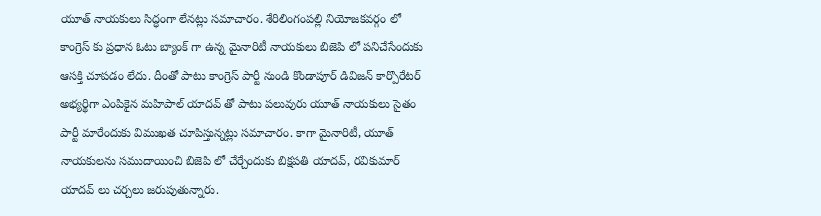యూత్ నాయకులు సిద్ధంగా లేనట్లు సమాచారం. శేరిలింగంపల్లి నియోజకవర్గం లో కాంగ్రెస్ కు ప్రధాన ఓటు బ్యాంక్ గా ఉన్న మైనారిటీ నాయకులు బిజెపి లో పనిచేసేందుకు ఆసక్తి చూపడం లేదు. దీంతో పాటు కాంగ్రెస్ పార్టీ నుండి కొండాపూర్ డివిజన్ కార్పొరేటర్ అభ్యర్థిగా ఎంపికైన మహిపాల్ యాదవ్ తో పాటు పలువురు యూత్ నాయకులు సైతం పార్టీ మారేందుకు విముఖత చూపిస్తున్నట్లు సమాచారం. కాగా మైనారిటీ, యూత్ నాయకులను సముదాయించి బిజెపి లో చేర్చేందుకు బిక్షపతి యాదవ్, రవికుమార్ యాదవ్ లు చర్చలు జరుపుతున్నారు.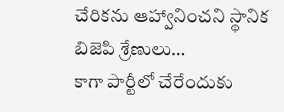చేరికను ఆహ్వానించని స్థానిక బిజెపి శ్రేణులు…
కాగా పార్టీలో చేరేందుకు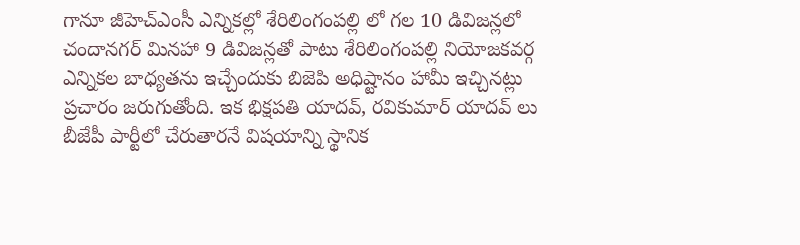గానూ జీహెచ్ఎంసీ ఎన్నికల్లో శేరిలింగంపల్లి లో గల 10 డివిజన్లలో చందానగర్ మినహా 9 డివిజన్లతో పాటు శేరిలింగంపల్లి నియోజకవర్గ ఎన్నికల బాధ్యతను ఇచ్చేందుకు బిజెపి అధిష్టానం హామీ ఇచ్చినట్లు ప్రచారం జరుగుతోంది. ఇక భిక్షపతి యాదవ్, రవికుమార్ యాదవ్ లు బీజేపీ పార్టీలో చేరుతారనే విషయాన్ని స్థానిక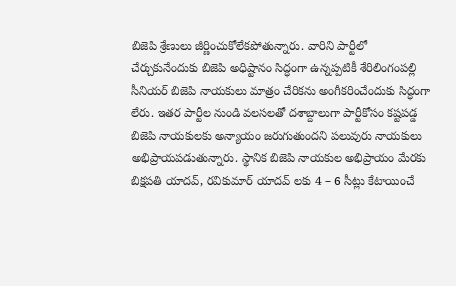బిజెపి శ్రేణులు జీర్ణించుకోలేకపోతున్నారు. వారిని పార్టీలో చేర్చుకునేందుకు బిజెపి అధిష్టానం సిద్ధంగా ఉన్నప్పటికీ శేరిలింగంపల్లి సీనియర్ బిజెపి నాయకులు మాత్రం చేరికను అంగీకరించేందుకు సిద్ధంగా లేరు. ఇతర పార్టీల నుండి వలసలతో దశాబ్దాలుగా పార్టీకోసం కష్టపడ్డ బిజెపి నాయకులకు అన్యాయం జరుగుతుందని పలువురు నాయకులు అభిప్రాయపడుతున్నారు. స్థానిక బిజెపి నాయకుల అభిప్రాయం మేరకు బిక్షపతి యాదవ్, రవికుమార్ యాదవ్ లకు 4 – 6 సీట్లు కేటాయించే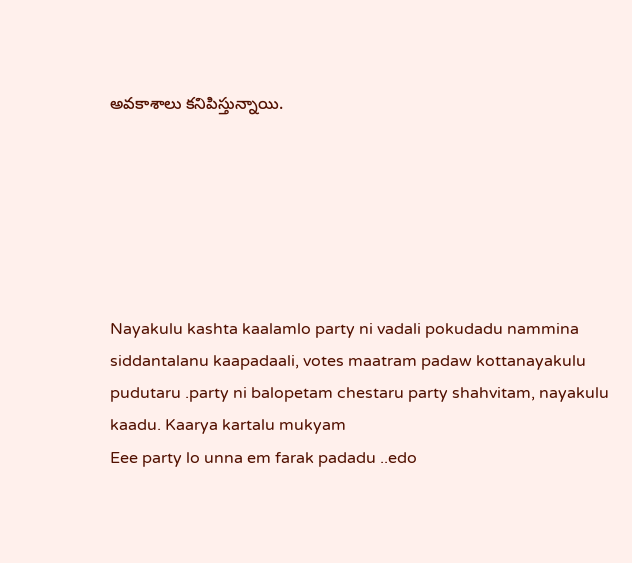అవకాశాలు కనిపిస్తున్నాయి.






Nayakulu kashta kaalamlo party ni vadali pokudadu nammina siddantalanu kaapadaali, votes maatram padaw kottanayakulu pudutaru .party ni balopetam chestaru party shahvitam, nayakulu kaadu. Kaarya kartalu mukyam
Eee party lo unna em farak padadu ..edo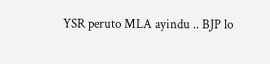YSR peruto MLA ayindu .. BJP lo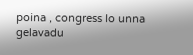poina , congress lo unna gelavadu